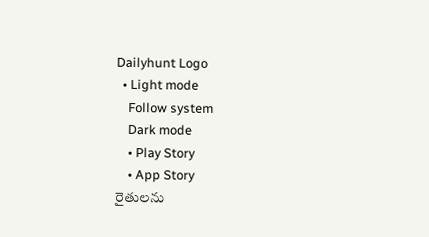Dailyhunt Logo
  • Light mode
    Follow system
    Dark mode
    • Play Story
    • App Story
రైతులను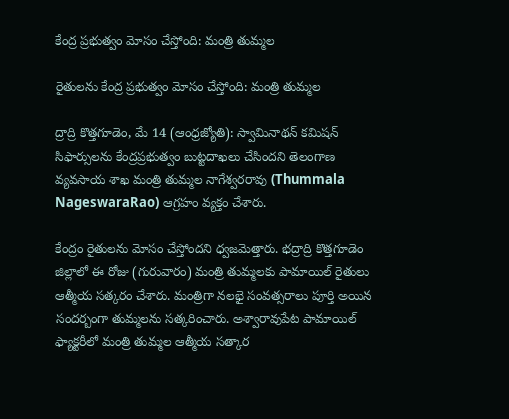కేంద్ర ప్రభుత్వం మోసం చేస్తోంది: మంత్రి తుమ్మల

రైతులను కేంద్ర ప్రభుత్వం మోసం చేస్తోంది: మంత్రి తుమ్మల

ద్రాద్రి కొత్తగూడెం, మే 14 (ఆంధ్రజ్యోతి): స్వామినాథన్ కమిషన్ సిఫార్సులను కేంద్రప్రభుత్వం బుట్టదాఖలు చేసిందని తెలంగాణ వ్యవసాయ శాఖ మంత్రి తుమ్మల నాగేశ్వరరావు (Thummala NageswaraRao) ఆగ్రహం వ్యక్తం చేశారు.

కేంద్రం రైతులను మోసం చేస్తోందని ధ్వజమెత్తారు. భద్రాద్రి కొత్తగూడెం జిల్లాలో ఈ రోజు (గురువారం) మంత్రి తుమ్మలకు పామాయిల్ రైతులు ఆత్మీయ సత్కరం చేశారు. మంత్రిగా నలభై సంవత్సరాలు పూర్తి అయిన సందర్బంగా తుమ్మలను సత్కరించారు. అశ్వారావుపేట పామాయిల్ ఫ్యాక్టరీలో మంత్రి తుమ్మల ఆత్మీయ సత్కార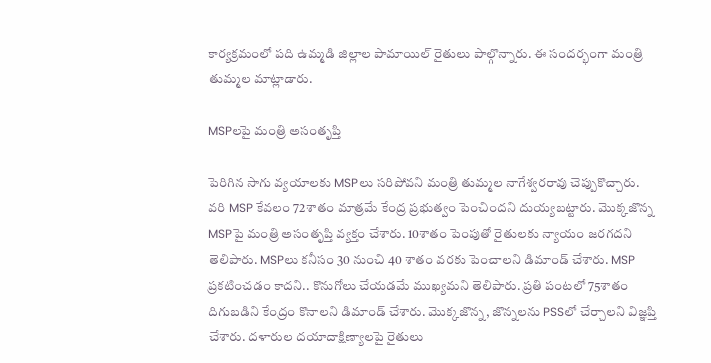కార్యక్రమంలో పది ఉమ్మడి జిల్లాల పామాయిల్ రైతులు పాల్గొన్నారు. ఈ సందర్భంగా మంత్రి తుమ్మల మాట్లాడారు.

MSPలపై మంత్రి అసంతృప్తి

పెరిగిన సాగు వ్యయాలకు MSPలు సరిపోవని మంత్రి తుమ్మల నాగేశ్వరరావు చెప్పుకొచ్చారు. వరి MSP కేవలం 72శాతం మాత్రమే కేంద్ర ప్రభుత్వం పెంచిందని దుయ్యబట్టారు. మొక్కజొన్న MSPపై మంత్రి అసంతృప్తి వ్యక్తం చేశారు. 10శాతం పెంపుతో రైతులకు న్యాయం జరగదని తెలిపారు. MSPలు కనీసం 30 నుంచి 40 శాతం వరకు పెంచాలని డిమాండ్ చేశారు. MSP ప్రకటించడం కాదని.. కొనుగోలు చేయడమే ముఖ్యమని తెలిపారు. ప్రతి పంటలో 75శాతం దిగుబడిని కేంద్రం కొనాలని డిమాండ్ చేశారు. మొక్కజొన్న, జొన్నలను PSSలో చేర్చాలని విజ్ఞప్తి చేశారు. దళారుల దయాదాక్షిణ్యాలపై రైతులు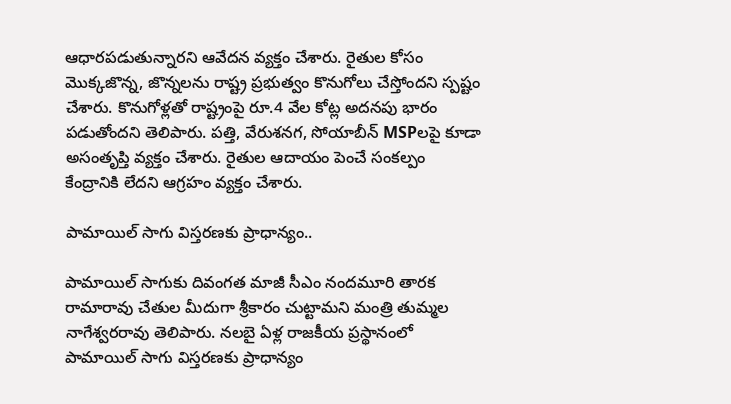ఆధారపడుతున్నారని ఆవేదన వ్యక్తం చేశారు. రైతుల కోసం మొక్కజొన్న, జొన్నలను రాష్ట్ర ప్రభుత్వం కొనుగోలు చేస్తోందని స్పష్టం చేశారు. కొనుగోళ్లతో రాష్ట్రంపై రూ.4 వేల కోట్ల అదనపు భారం పడుతోందని తెలిపారు. పత్తి, వేరుశనగ, సోయాబీన్ MSPలపై కూడా అసంతృప్తి వ్యక్తం చేశారు. రైతుల ఆదాయం పెంచే సంకల్పం కేంద్రానికి లేదని ఆగ్రహం వ్యక్తం చేశారు.

పామాయిల్ సాగు విస్తరణకు ప్రాధాన్యం..

పామాయిల్ సాగుకు దివంగత మాజీ సీఎం నందమూరి తారక రామారావు చేతుల మీదుగా శ్రీకారం చుట్టామని మంత్రి తుమ్మల నాగేశ్వరరావు తెలిపారు. నలబై ఏళ్ల రాజకీయ ప్రస్థానంలో పామాయిల్ సాగు విస్తరణకు ప్రాధాన్యం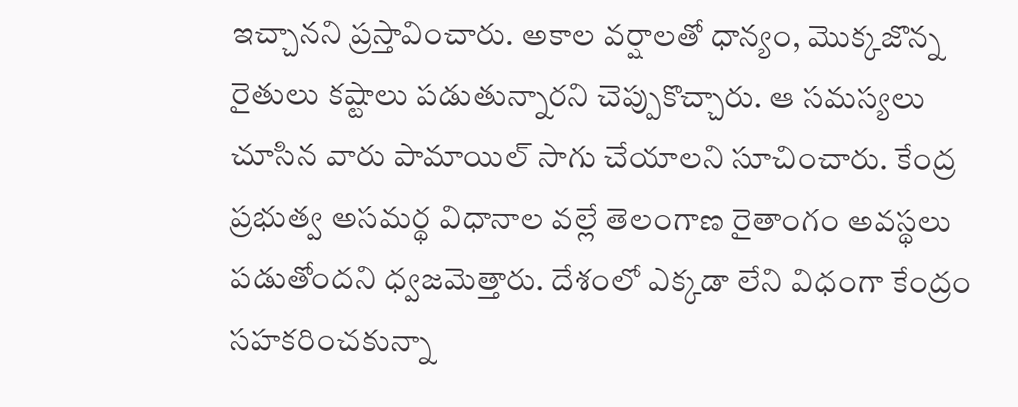ఇచ్చానని ప్రస్తావించారు. అకాల వర్షాలతో ధాన్యం, మొక్కజొన్న రైతులు కష్టాలు పడుతున్నారని చెప్పుకొచ్చారు. ఆ సమస్యలు చూసిన వారు పామాయిల్ సాగు చేయాలని సూచించారు. కేంద్ర ప్రభుత్వ అసమర్థ విధానాల వల్లే తెలంగాణ రైతాంగం అవస్థలు పడుతోందని ధ్వజమెత్తారు. దేశంలో ఎక్కడా లేని విధంగా కేంద్రం సహకరించకున్నా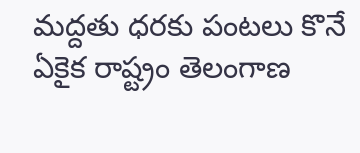మద్దతు ధరకు పంటలు కొనే ఏకైక రాష్ట్రం తెలంగాణ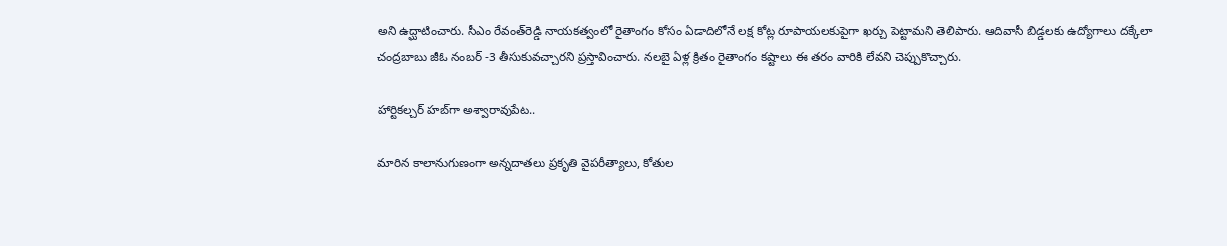అని ఉద్ఘాటించారు. సీఎం రేవంత్‌రెడ్డి నాయకత్వంలో రైతాంగం కోసం ఏడాదిలోనే లక్ష కోట్ల రూపాయలకుపైగా ఖర్చు పెట్టామని తెలిపారు. ఆదివాసీ బిడ్డలకు ఉద్యోగాలు దక్కేలా చంద్రబాబు జీఓ నంబర్ -3 తీసుకువచ్చారని ప్రస్తావించారు. నలబై ఏళ్ల క్రితం రైతాంగం కష్టాలు ఈ తరం వారికి లేవని చెప్పుకొచ్చారు.

హార్టికల్చర్ హబ్‌గా అశ్వారావుపేట..

మారిన కాలానుగుణంగా అన్నదాతలు ప్రకృతి వైపరీత్యాలు, కోతుల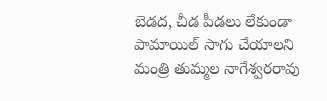బెడద, చీడ పీడలు లేకుండా పామాయిల్ సాగు చేయాలని మంత్రి తుమ్మల నాగేశ్వరరావు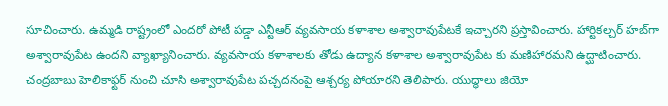సూచించారు. ఉమ్మడి రాష్ట్రంలో ఎందరో పోటీ పడ్డా ఎన్టీఆర్ వ్యవసాయ కళాశాల అశ్వారావుపేటకే ఇచ్చారని ప్రస్తావించారు. హార్టికల్చర్ హబ్‌గా అశ్వారావుపేట ఉందని వ్యాఖ్యానించారు. వ్యవసాయ కళాశాలకు తోడు ఉద్యాన కళాశాల అశ్వారావుపేట కు మణిహారమని ఉద్ఘాటించారు. చంద్రబాబు హెలికాఫ్టర్ నుంచి చూసి అశ్వారావుపేట పచ్చదనంపై ఆశ్చర్య పోయారని తెలిపారు. యుద్ధాలు జియో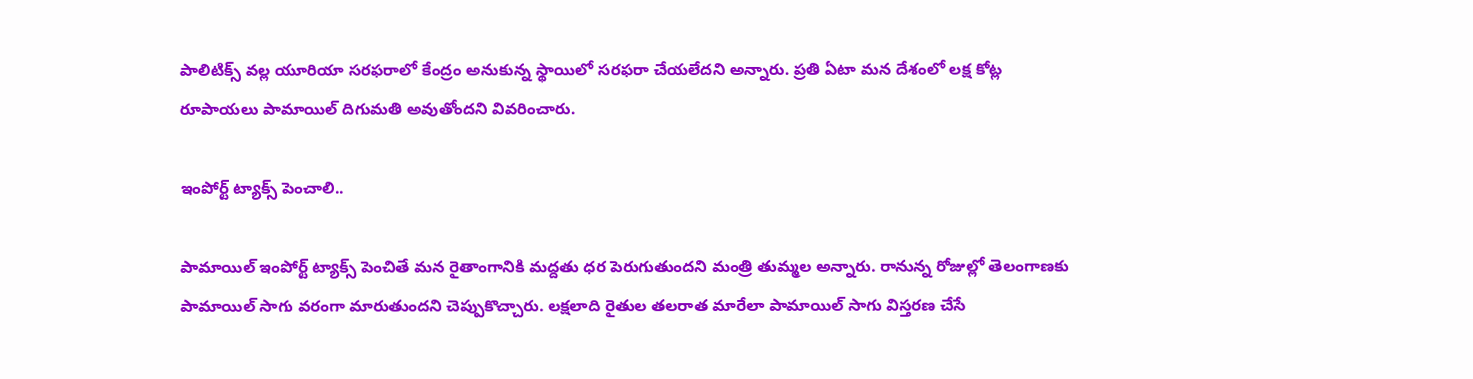పాలిటిక్స్ వల్ల యూరియా సరఫరాలో కేంద్రం అనుకున్న స్థాయిలో సరఫరా చేయలేదని అన్నారు. ప్రతి ఏటా మన దేశంలో లక్ష కోట్ల రూపాయలు పామాయిల్ దిగుమతి అవుతోందని వివరించారు.

ఇంపోర్ట్ ట్యాక్స్ పెంచాలి..

పామాయిల్ ఇంపోర్ట్ ట్యాక్స్ పెంచితే మన రైతాంగానికి మద్దతు ధర పెరుగుతుందని మంత్రి తుమ్మల అన్నారు. రానున్న రోజుల్లో తెలంగాణకు పామాయిల్ సాగు వరంగా మారుతుందని చెప్పుకొచ్చారు. లక్షలాది రైతుల తలరాత మారేలా పామాయిల్ సాగు విస్తరణ చేసే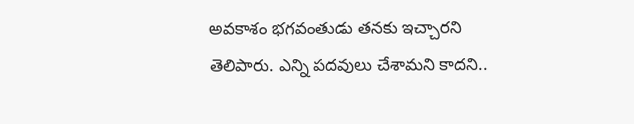అవకాశం భగవంతుడు తనకు ఇచ్చారని తెలిపారు. ఎన్ని పదవులు చేశామని కాదని..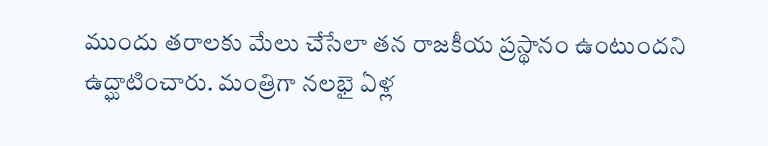ముందు తరాలకు మేలు చేసేలా తన రాజకీయ ప్రస్థానం ఉంటుందని ఉద్ఘాటించారు. మంత్రిగా నలభై ఏళ్ల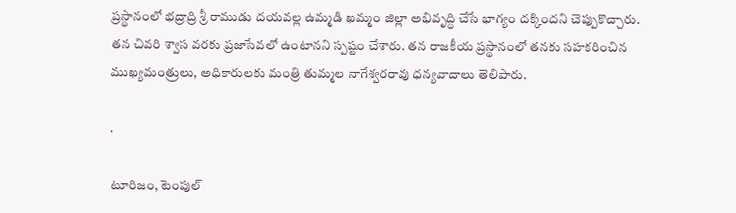ప్రస్థానంలో భద్రాద్రి శ్రీ రాముడు దయవల్ల ఉమ్మడి ఖమ్మం జిల్లా అభివృద్ధి చేసే భాగ్యం దక్కిందని చెప్పుకొచ్చారు. తన చివరి శ్వాస వరకు ప్రజాసేవలో ఉంటానని స్పష్టం చేశారు. తన రాజకీయ ప్రస్థానంలో తనకు సహకరించిన ముఖ్యమంత్రులు, అధికారులకు మంత్రి తుమ్మల నాగేశ్వరరావు ధన్యవాదాలు తెలిపారు.

.

టూరిజం, టెంపుల్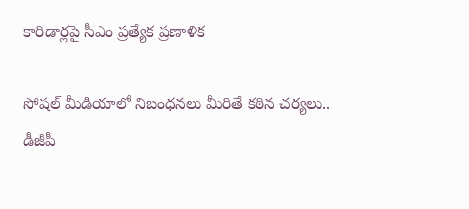కారిడార్లపై సీఎం ప్రత్యేక ప్రణాళిక

సోషల్ మీడియాలో నిబంధనలు మీరితే కఠిన చర్యలు.. డీజీపీ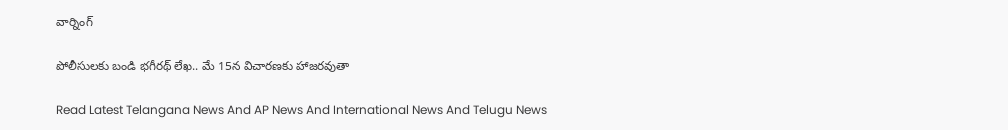వార్నింగ్

పోలీసులకు బండి భగీరథ్ లేఖ.. మే 15న విచారణకు హాజరవుతా

Read Latest Telangana News And AP News And International News And Telugu News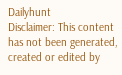Dailyhunt
Disclaimer: This content has not been generated, created or edited by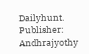Dailyhunt. Publisher: Andhrajyothy